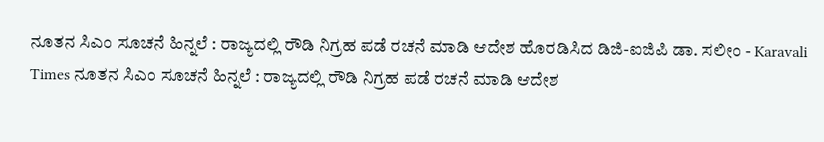ನೂತನ ಸಿಎಂ ಸೂಚನೆ ಹಿನ್ನಲೆ : ರಾಜ್ಯದಲ್ಲಿ ರೌಡಿ ನಿಗ್ರಹ ಪಡೆ ರಚನೆ ಮಾಡಿ ಆದೇಶ ಹೊರಡಿಸಿದ ಡಿಜಿ-ಐಜಿಪಿ ಡಾ. ಸಲೀಂ - Karavali Times ನೂತನ ಸಿಎಂ ಸೂಚನೆ ಹಿನ್ನಲೆ : ರಾಜ್ಯದಲ್ಲಿ ರೌಡಿ ನಿಗ್ರಹ ಪಡೆ ರಚನೆ ಮಾಡಿ ಆದೇಶ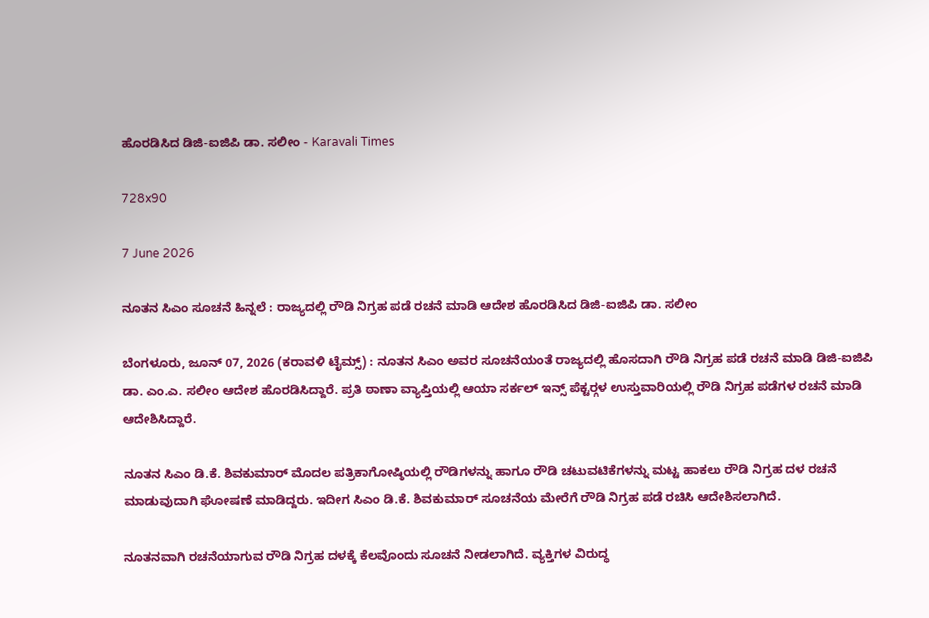ಹೊರಡಿಸಿದ ಡಿಜಿ-ಐಜಿಪಿ ಡಾ. ಸಲೀಂ - Karavali Times

728x90

7 June 2026

ನೂತನ ಸಿಎಂ ಸೂಚನೆ ಹಿನ್ನಲೆ : ರಾಜ್ಯದಲ್ಲಿ ರೌಡಿ ನಿಗ್ರಹ ಪಡೆ ರಚನೆ ಮಾಡಿ ಆದೇಶ ಹೊರಡಿಸಿದ ಡಿಜಿ-ಐಜಿಪಿ ಡಾ. ಸಲೀಂ

ಬೆಂಗಳೂರು, ಜೂನ್ 07, 2026 (ಕರಾವಳಿ ಟೈಮ್ಸ್) : ನೂತನ ಸಿಎಂ ಅವರ ಸೂಚನೆಯಂತೆ ರಾಜ್ಯದಲ್ಲಿ ಹೊಸದಾಗಿ ರೌಡಿ ನಿಗ್ರಹ ಪಡೆ ರಚನೆ ಮಾಡಿ ಡಿಜಿ-ಐಜಿಪಿ ಡಾ. ಎಂ.ಎ. ಸಲೀಂ ಆದೇಶ ಹೊರಡಿಸಿದ್ದಾರೆ. ಪ್ರತಿ ಠಾಣಾ ವ್ಯಾಪ್ತಿಯಲ್ಲಿ ಆಯಾ ಸರ್ಕಲ್ ಇನ್ಸ್ ಪೆಕ್ಟರ್‍ಗಳ ಉಸ್ತುವಾರಿಯಲ್ಲಿ ರೌಡಿ ನಿಗ್ರಹ ಪಡೆಗಳ ರಚನೆ ಮಾಡಿ ಆದೇಶಿಸಿದ್ದಾರೆ.

ನೂತನ ಸಿಎಂ ಡಿ.ಕೆ. ಶಿವಕುಮಾರ್ ಮೊದಲ ಪತ್ರಿಕಾಗೋಷ್ಠಿಯಲ್ಲಿ ರೌಡಿಗಳನ್ನು ಹಾಗೂ ರೌಡಿ ಚಟುವಟಿಕೆಗಳನ್ನು ಮಟ್ಟ ಹಾಕಲು ರೌಡಿ ನಿಗ್ರಹ ದಳ ರಚನೆ ಮಾಡುವುದಾಗಿ ಘೋಷಣೆ ಮಾಡಿದ್ದರು. ಇದೀಗ ಸಿಎಂ ಡಿ.ಕೆ. ಶಿವಕುಮಾರ್ ಸೂಚನೆಯ ಮೇರೆಗೆ ರೌಡಿ ನಿಗ್ರಹ ಪಡೆ ರಚಿಸಿ ಆದೇಶಿಸಲಾಗಿದೆ.

ನೂತನವಾಗಿ ರಚನೆಯಾಗುವ ರೌಡಿ ನಿಗ್ರಹ ದಳಕ್ಕೆ ಕೆಲವೊಂದು ಸೂಚನೆ ನೀಡಲಾಗಿದೆ. ವ್ಯಕ್ತಿಗಳ ವಿರುದ್ಧ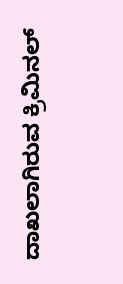ದಾಖಲಾಗಿರುವ ಕ್ರಿಮಿನಲ್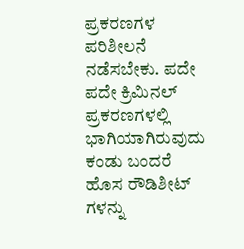ಪ್ರಕರಣಗಳ ಪರಿಶೀಲನೆ ನಡೆಸಬೇಕು. ಪದೇ ಪದೇ ಕ್ರಿಮಿನಲ್ ಪ್ರಕರಣಗಳಲ್ಲಿ ಭಾಗಿಯಾಗಿರುವುದು ಕಂಡು ಬಂದರೆ ಹೊಸ ರೌಡಿಶೀಟ್ ಗಳನ್ನು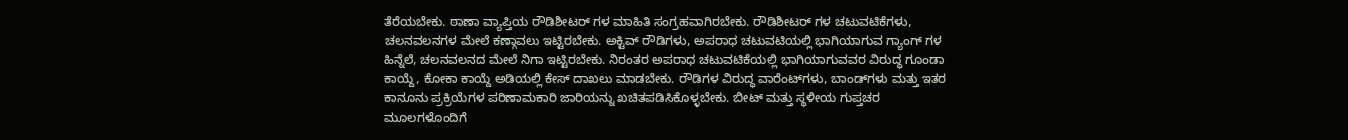ತೆರೆಯಬೇಕು. ಠಾಣಾ ವ್ಯಾಪ್ತಿಯ ರೌಡಿಶೀಟರ್ ಗಳ ಮಾಹಿತಿ ಸಂಗ್ರಹವಾಗಿರಬೇಕು. ರೌಡಿಶೀಟರ್ ಗಳ ಚಟುವಟಿಕೆಗಳು, ಚಲನವಲನಗಳ ಮೇಲೆ ಕಣ್ಗಾವಲು ಇಟ್ಟಿರಬೇಕು. ಅಕ್ಟಿವ್ ರೌಡಿಗಳು, ಅಪರಾಧ ಚಟುವಟಿಯಲ್ಲಿ ಭಾಗಿಯಾಗುವ ಗ್ಯಾಂಗ್ ಗಳ ಹಿನ್ನೆಲೆ, ಚಲನವಲನದ ಮೇಲೆ ನಿಗಾ ಇಟ್ಟಿರಬೇಕು. ನಿರಂತರ ಅಪರಾಧ ಚಟುವಟಿಕೆಯಲ್ಲಿ ಭಾಗಿಯಾಗುವವರ ವಿರುದ್ಧ ಗೂಂಡಾ ಕಾಯ್ದೆ, ಕೋಕಾ ಕಾಯ್ದೆ ಅಡಿಯಲ್ಲಿ ಕೇಸ್ ದಾಖಲು ಮಾಡಬೇಕು. ರೌಡಿಗಳ ವಿರುದ್ಧ ವಾರೆಂಟ್‍ಗಳು, ಬಾಂಡ್‍ಗಳು ಮತ್ತು ಇತರ ಕಾನೂನು ಪ್ರಕ್ರಿಯೆಗಳ ಪರಿಣಾಮಕಾರಿ ಜಾರಿಯನ್ನು ಖಚಿತಪಡಿಸಿಕೊಳ್ಳಬೇಕು. ಬೀಟ್ ಮತ್ತು ಸ್ಥಳೀಯ ಗುಪ್ತಚರ ಮೂಲಗಳೊಂದಿಗೆ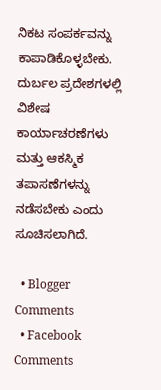ನಿಕಟ ಸಂಪರ್ಕವನ್ನು ಕಾಪಾಡಿಕೊಳ್ಳಬೇಕು. ದುರ್ಬಲ ಪ್ರದೇಶಗಳಲ್ಲಿ ವಿಶೇಷ ಕಾರ್ಯಾಚರಣೆಗಳು ಮತ್ತು ಆಕಸ್ಮಿಕ ತಪಾಸಣೆಗಳನ್ನು ನಡೆಸಬೇಕು ಎಂದು ಸೂಚಿಸಲಾಗಿದೆ.

  • Blogger Comments
  • Facebook Comments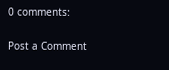0 comments:

Post a Comment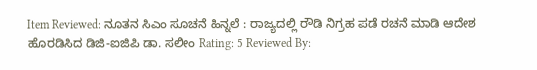Item Reviewed: ನೂತನ ಸಿಎಂ ಸೂಚನೆ ಹಿನ್ನಲೆ : ರಾಜ್ಯದಲ್ಲಿ ರೌಡಿ ನಿಗ್ರಹ ಪಡೆ ರಚನೆ ಮಾಡಿ ಆದೇಶ ಹೊರಡಿಸಿದ ಡಿಜಿ-ಐಜಿಪಿ ಡಾ. ಸಲೀಂ Rating: 5 Reviewed By: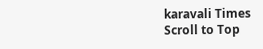karavali Times
Scroll to Top